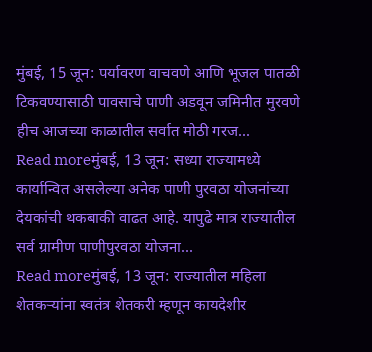मुंबई, 15 जून: पर्यावरण वाचवणे आणि भूजल पातळी टिकवण्यासाठी पावसाचे पाणी अडवून जमिनीत मुरवणे हीच आजच्या काळातील सर्वात मोठी गरज...
Read moreमुंबई, 13 जून: सध्या राज्यामध्ये कार्यान्वित असलेल्या अनेक पाणी पुरवठा योजनांच्या देयकांची थकबाकी वाढत आहे. यापुढे मात्र राज्यातील सर्व ग्रामीण पाणीपुरवठा योजना...
Read moreमुंबई, 13 जून: राज्यातील महिला शेतकऱ्यांना स्वतंत्र शेतकरी म्हणून कायदेशीर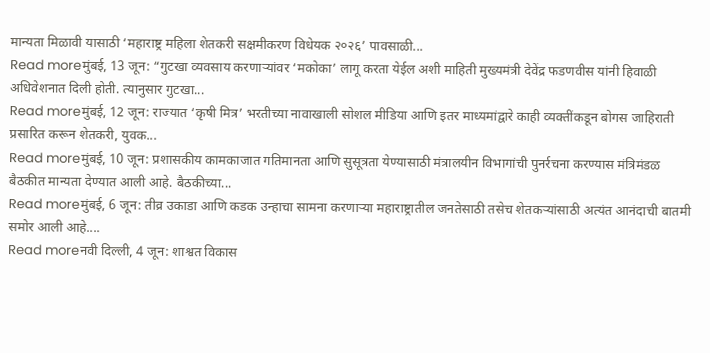मान्यता मिळावी यासाठी ‘महाराष्ट्र महिला शेतकरी सक्षमीकरण विधेयक २०२६’ पावसाळी...
Read moreमुंबई, 13 जून: “गुटखा व्यवसाय करणाऱ्यांवर ‘मकोका’ लागू करता येईल अशी माहिती मुख्यमंत्री देवेंद्र फडणवीस यांनी हिवाळी अधिवेशनात दिली होती. त्यानुसार गुटखा...
Read moreमुंबई, 12 जून: राज्यात ‘कृषी मित्र’ भरतीच्या नावाखाली सोशल मीडिया आणि इतर माध्यमांद्वारे काही व्यक्तींकडून बोगस जाहिराती प्रसारित करून शेतकरी, युवक...
Read moreमुंबई, 10 जून: प्रशासकीय कामकाजात गतिमानता आणि सुसूत्रता येण्यासाठी मंत्रालयीन विभागांची पुनर्रचना करण्यास मंत्रिमंडळ बैठकीत मान्यता देण्यात आली आहे. बैठकीच्या...
Read moreमुंबई, 6 जून: तीव्र उकाडा आणि कडक उन्हाचा सामना करणाऱ्या महाराष्ट्रातील जनतेसाठी तसेच शेतकऱ्यांसाठी अत्यंत आनंदाची बातमी समोर आली आहे....
Read moreनवी दिल्ली, 4 जून: शाश्वत विकास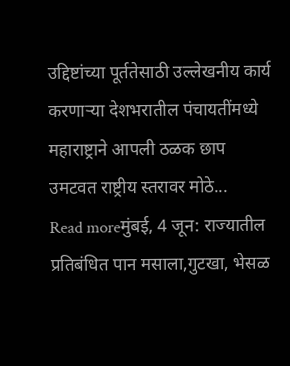उद्दिष्टांच्या पूर्ततेसाठी उल्लेखनीय कार्य करणाऱ्या देशभरातील पंचायतींमध्ये महाराष्ट्राने आपली ठळक छाप उमटवत राष्ट्रीय स्तरावर मोठे...
Read moreमुंबई, 4 जून: राज्यातील प्रतिबंधित पान मसाला,गुटखा, भेसळ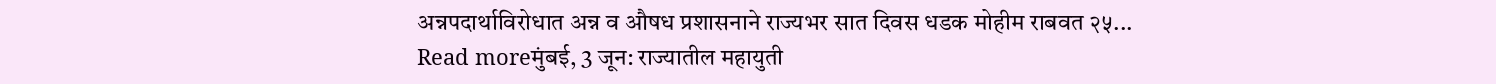अन्नपदार्थाविरोधात अन्न व औषध प्रशासनाने राज्यभर सात दिवस धडक मोहीम राबवत २५...
Read moreमुंबई, 3 जून: राज्यातील महायुती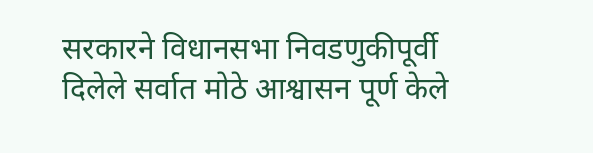सरकारने विधानसभा निवडणुकीपूर्वी दिलेले सर्वात मोठे आश्वासन पूर्ण केले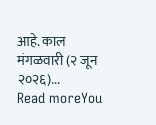आहे. काल मंगळवारी (२ जून २०२६)...
Read moreYou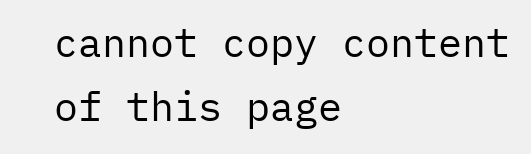cannot copy content of this page